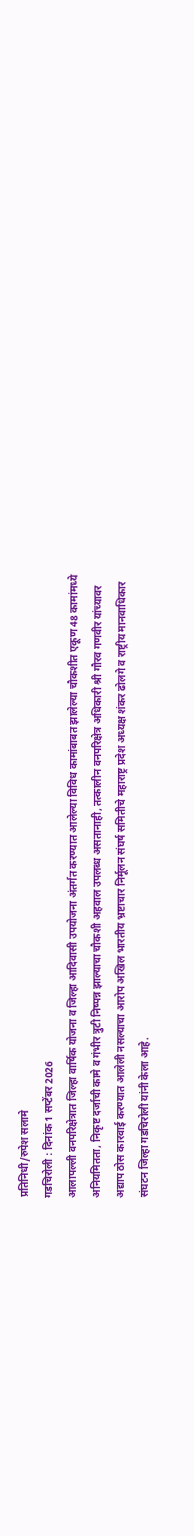प्रतिनिधी/रुपेश सलामे
गडचिरोली : दिनांक 1 सप्टेंबर 2026
आलापल्ली वनपरिक्षेत्रात जिल्हा वार्षिक योजना व जिल्हा आदिवासी उपयोजना अंतर्गत करण्यात आलेल्या विविध कामांबाबत झालेल्या चौकशीत एकूण 48 कामांमध्ये अनियमितता, निकृष्ट दर्जाची कामे व गंभीर त्रुटी निष्पन्न झाल्याचा चौकशी अहवाल उपलब्ध असतानाही, तत्कालीन वनपरिक्षेत्र अधिकारी श्री गौरव गणवीर यांच्यावर अद्याप ठोस कारवाई करण्यात आलेली नसल्याचा आरोप अखिल भारतीय भ्रष्टाचार निर्मूलन संघर्ष समितीचे महाराष्ट्र प्रदेश अध्यक्ष शंकर ढोलगे व राष्ट्रीय मानवाधिकार संघटन जिल्हा गडचिरोली यांनी केला आहे.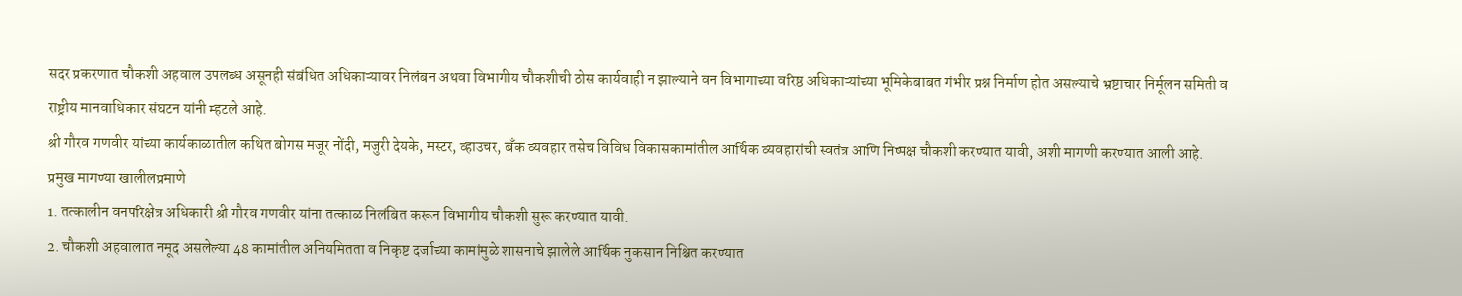सदर प्रकरणात चौकशी अहवाल उपलब्ध असूनही संबंधित अधिकाऱ्यावर निलंबन अथवा विभागीय चौकशीची ठोस कार्यवाही न झाल्याने वन विभागाच्या वरिष्ठ अधिकाऱ्यांच्या भूमिकेबाबत गंभीर प्रश्न निर्माण होत असल्याचे भ्रष्टाचार निर्मूलन समिती व राष्ट्रीय मानवाधिकार संघटन यांनी म्हटले आहे.
श्री गौरव गणवीर यांच्या कार्यकाळातील कथित बोगस मजूर नोंदी, मजुरी देयके, मस्टर, व्हाउचर, बँक व्यवहार तसेच विविध विकासकामांतील आर्थिक व्यवहारांची स्वतंत्र आणि निष्पक्ष चौकशी करण्यात यावी, अशी मागणी करण्यात आली आहे.
प्रमुख मागण्या खालीलप्रमाणे
1. तत्कालीन वनपरिक्षेत्र अधिकारी श्री गौरव गणवीर यांना तत्काळ निलंबित करून विभागीय चौकशी सुरू करण्यात यावी.
2. चौकशी अहवालात नमूद असलेल्या 48 कामांतील अनियमितता व निकृष्ट दर्जाच्या कामांमुळे शासनाचे झालेले आर्थिक नुकसान निश्चित करण्यात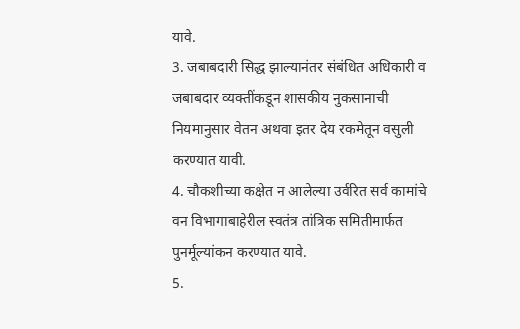यावे.
3. जबाबदारी सिद्ध झाल्यानंतर संबंधित अधिकारी व जबाबदार व्यक्तींकडून शासकीय नुकसानाची नियमानुसार वेतन अथवा इतर देय रकमेतून वसुली करण्यात यावी.
4. चौकशीच्या कक्षेत न आलेल्या उर्वरित सर्व कामांचे वन विभागाबाहेरील स्वतंत्र तांत्रिक समितीमार्फत पुनर्मूल्यांकन करण्यात यावे.
5.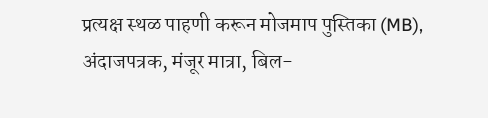प्रत्यक्ष स्थळ पाहणी करून मोजमाप पुस्तिका (MB), अंदाजपत्रक, मंजूर मात्रा, बिल-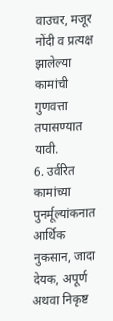वाउचर, मजूर नोंदी व प्रत्यक्ष झालेल्या कामांची गुणवत्ता तपासण्यात यावी.
6. उर्वरित कामांच्या पुनर्मूल्यांकनात आर्थिक नुकसान, जादा देयक, अपूर्ण अथवा निकृष्ट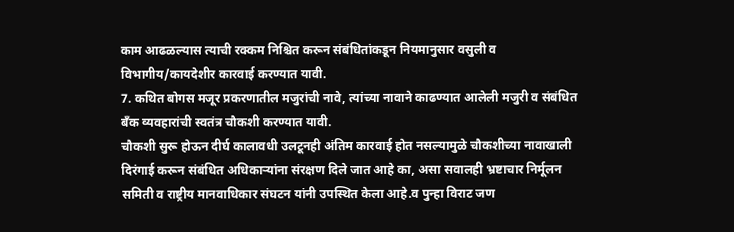काम आढळल्यास त्याची रक्कम निश्चित करून संबंधितांकडून नियमानुसार वसुली व विभागीय/कायदेशीर कारवाई करण्यात यावी.
7. कथित बोगस मजूर प्रकरणातील मजुरांची नावे, त्यांच्या नावाने काढण्यात आलेली मजुरी व संबंधित बँक व्यवहारांची स्वतंत्र चौकशी करण्यात यावी.
चौकशी सुरू होऊन दीर्घ कालावधी उलटूनही अंतिम कारवाई होत नसल्यामुळे चौकशीच्या नावाखाली दिरंगाई करून संबंधित अधिकाऱ्यांना संरक्षण दिले जात आहे का, असा सवालही भ्रष्टाचार निर्मूलन समिती व राष्ट्रीय मानवाधिकार संघटन यांनी उपस्थित केला आहे.व पुन्हा विराट जण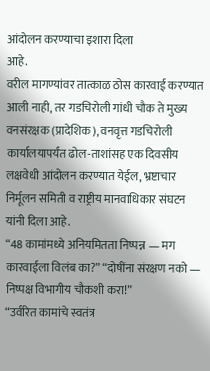आंदोलन करण्याचा इशारा दिला
आहे.
वरील मागण्यांवर तात्काळ ठोस कारवाई करण्यात आली नाही, तर गडचिरोली गांधी चौक ते मुख्य वनसंरक्षक (प्रादेशिक), वनवृत्त गडचिरोली कार्यालयापर्यंत ढोल-ताशांसह एक दिवसीय लक्षवेधी आंदोलन करण्यात येईल, भ्रष्टाचार निर्मूलन समिती व राष्ट्रीय मानवाधिकार संघटन यांनी दिला आहे.
“48 कामांमध्ये अनियमितता निष्पन्न — मग कारवाईला विलंब का?” “दोषींना संरक्षण नको — निष्पक्ष विभागीय चौकशी करा!”
“उर्वरित कामांचे स्वतंत्र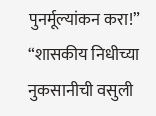पुनर्मूल्यांकन करा!”
“शासकीय निधीच्या नुकसानीची वसुली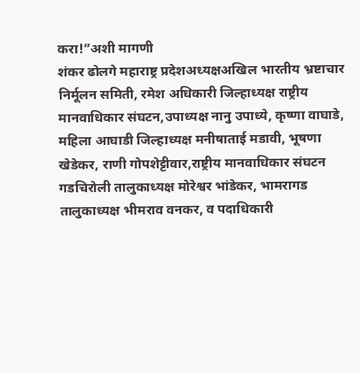करा!”अशी मागणी
शंकर ढोलगे महाराष्ट्र प्रदेशअध्यक्षअखिल भारतीय भ्रष्टाचार निर्मूलन समिती, रमेश अधिकारी जिल्हाध्यक्ष राष्ट्रीय मानवाधिकार संघटन,उपाध्यक्ष नानु उपाध्ये, कृष्णा वाघाडे,
महिला आघाडी जिल्हाध्यक्ष मनीषाताई मडावी, भूषणा खेडेकर, राणी गोपशेट्टीवार,राष्ट्रीय मानवाधिकार संघटन गडचिरोली तालुकाध्यक्ष मोरेश्वर भांडेकर, भामरागड तालुकाध्यक्ष भीमराव वनकर, व पदाधिकारी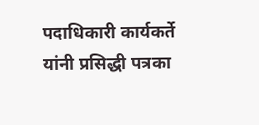पदाधिकारी कार्यकर्ते यांनी प्रसिद्धी पत्रका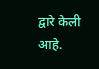द्वारे केली आहे.